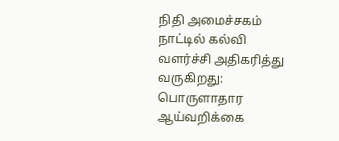நிதி அமைச்சகம்
நாட்டில் கல்வி வளர்ச்சி அதிகரித்து வருகிறது: பொருளாதார ஆய்வறிக்கை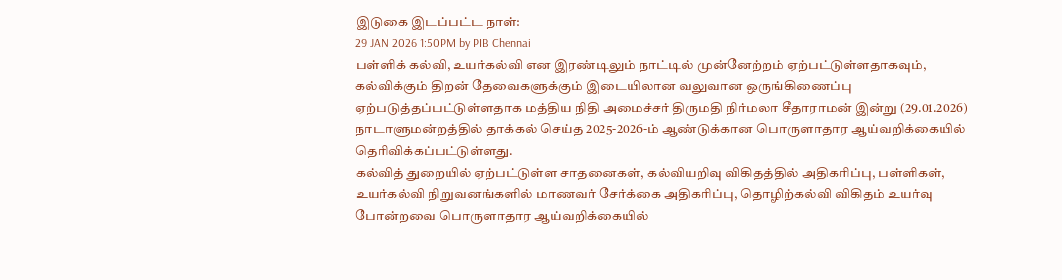இடுகை இடப்பட்ட நாள்:
29 JAN 2026 1:50PM by PIB Chennai
பள்ளிக் கல்வி, உயர்கல்வி என இரண்டிலும் நாட்டில் முன்னேற்றம் ஏற்பட்டுள்ளதாகவும், கல்விக்கும் திறன் தேவைகளுக்கும் இடையிலான வலுவான ஒருங்கிணைப்பு ஏற்படுத்தப்பட்டுள்ளதாக மத்திய நிதி அமைச்சர் திருமதி நிர்மலா சீதாராமன் இன்று (29.01.2026) நாடாளுமன்றத்தில் தாக்கல் செய்த 2025-2026-ம் ஆண்டுக்கான பொருளாதார ஆய்வறிக்கையில் தெரிவிக்கப்பட்டுள்ளது.
கல்வித் துறையில் ஏற்பட்டுள்ள சாதனைகள், கல்வியறிவு விகிதத்தில் அதிகரிப்பு, பள்ளிகள், உயர்கல்வி நிறுவனங்களில் மாணவர் சேர்க்கை அதிகரிப்பு, தொழிற்கல்வி விகிதம் உயர்வு போன்றவை பொருளாதார ஆய்வறிக்கையில்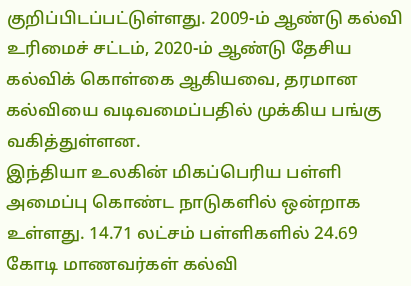குறிப்பிடப்பட்டுள்ளது. 2009-ம் ஆண்டு கல்வி உரிமைச் சட்டம், 2020-ம் ஆண்டு தேசிய கல்விக் கொள்கை ஆகியவை, தரமான கல்வியை வடிவமைப்பதில் முக்கிய பங்கு வகித்துள்ளன.
இந்தியா உலகின் மிகப்பெரிய பள்ளி அமைப்பு கொண்ட நாடுகளில் ஒன்றாக உள்ளது. 14.71 லட்சம் பள்ளிகளில் 24.69 கோடி மாணவர்கள் கல்வி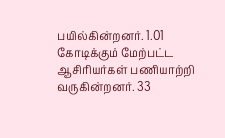பயில்கின்றனர். 1.01 கோடிக்கும் மேற்பட்ட ஆசிரியர்கள் பணியாற்றி வருகின்றனர். 33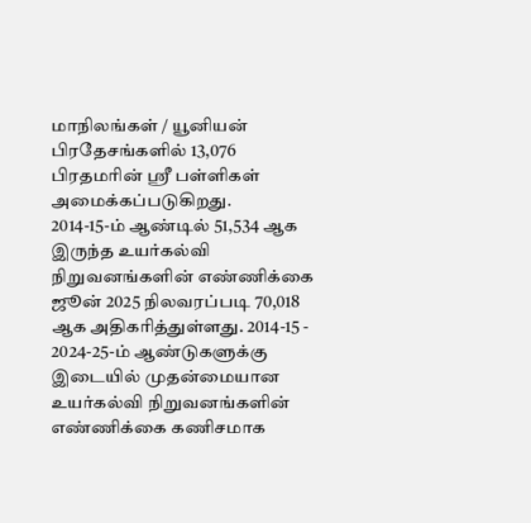மாநிலங்கள் / யூனியன் பிரதேசங்களில் 13,076 பிரதமரின் ஸ்ரீ பள்ளிகள் அமைக்கப்படுகிறது.
2014-15-ம் ஆண்டில் 51,534 ஆக இருந்த உயர்கல்வி நிறுவனங்களின் எண்ணிக்கை ஜூன் 2025 நிலவரப்படி 70,018 ஆக அதிகரித்துள்ளது. 2014-15 - 2024-25-ம் ஆண்டுகளுக்கு இடையில் முதன்மையான உயர்கல்வி நிறுவனங்களின் எண்ணிக்கை கணிசமாக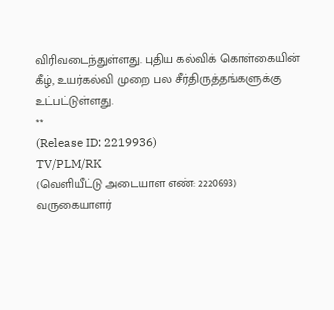விரிவடைந்துள்ளது. புதிய கல்விக் கொள்கையின் கீழ், உயர்கல்வி முறை பல சீர்திருத்தங்களுக்கு உட்பட்டுள்ளது.
**
(Release ID: 2219936)
TV/PLM/RK
(வெளியீட்டு அடையாள எண்: 2220693)
வருகையாளர்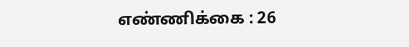எண்ணிக்கை : 26